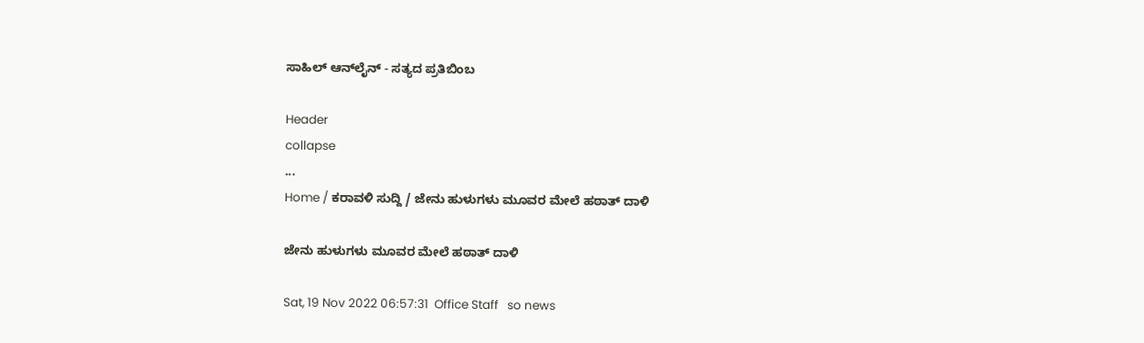ಸಾಹಿಲ್ ಆನ್‌ಲೈನ್ - ಸತ್ಯದ ಪ್ರತಿಬಿಂಬ

Header
collapse
...
Home / ಕರಾವಳಿ ಸುದ್ದಿ / ಜೇನು ಹುಳುಗಳು ಮೂವರ ಮೇಲೆ ಹಠಾತ್ ದಾಳಿ

ಜೇನು ಹುಳುಗಳು ಮೂವರ ಮೇಲೆ ಹಠಾತ್ ದಾಳಿ

Sat, 19 Nov 2022 06:57:31  Office Staff   so news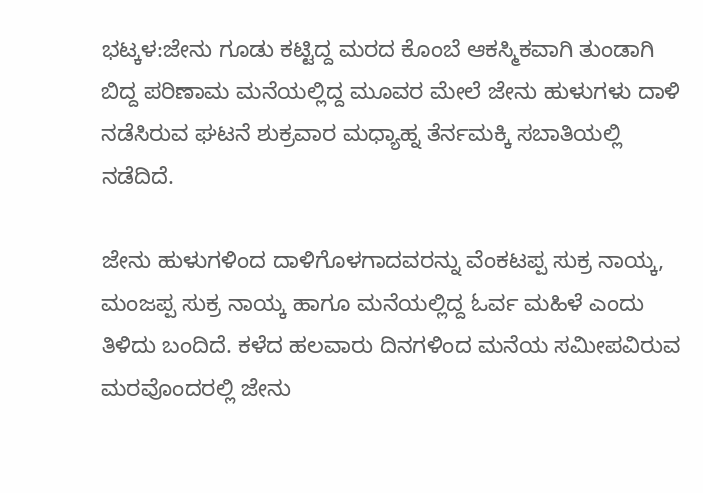ಭಟ್ಕಳ:ಜೇನು ಗೂಡು ಕಟ್ಟಿದ್ದ ಮರದ ಕೊಂಬೆ ಆಕಸ್ಮಿಕವಾಗಿ ತುಂಡಾಗಿ ಬಿದ್ದ ಪರಿಣಾಮ ಮನೆಯಲ್ಲಿದ್ದ ಮೂವರ ಮೇಲೆ ಜೇನು ಹುಳುಗಳು ದಾಳಿ ನಡೆಸಿರುವ ಘಟನೆ ಶುಕ್ರವಾರ ಮಧ್ಯಾಹ್ನ ತೆರ್ನಮಕ್ಕಿ ಸಬಾತಿಯಲ್ಲಿ ನಡೆದಿದೆ.

ಜೇನು ಹುಳುಗಳಿಂದ ದಾಳಿಗೊಳಗಾದವರನ್ನು ವೆಂಕಟಪ್ಪ ಸುಕ್ರ ನಾಯ್ಕ, ಮಂಜಪ್ಪ ಸುಕ್ರ ನಾಯ್ಕ ಹಾಗೂ ಮನೆಯಲ್ಲಿದ್ದ ಓರ್ವ ಮಹಿಳೆ ಎಂದು ತಿಳಿದು ಬಂದಿದೆ. ಕಳೆದ ಹಲವಾರು ದಿನಗಳಿಂದ ಮನೆಯ ಸಮೀಪವಿರುವ ಮರವೊಂದರಲ್ಲಿ ಜೇನು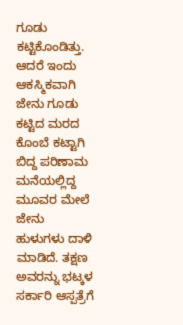ಗೂಡು ಕಟ್ಟಿಕೊಂಡಿತ್ತು. ಆದರೆ ಇಂದು ಆಕಸ್ಮಿಕವಾಗಿ  ಜೇನು ಗೂಡು ಕಟ್ಟಿದ ಮರದ ಕೊಂಬೆ ಕಟ್ಟಾಗಿ ಬಿದ್ದ ಪರಿಣಾಮ ಮನೆಯಲ್ಲಿದ್ದ ಮೂವರ ಮೇಲೆ ಜೇನು ಹುಳುಗಳು ದಾಳಿ ಮಾಡಿದೆ. ತಕ್ಷಣ ಅವರನ್ನು ಭಟ್ಕಳ  ಸರ್ಕಾರಿ ಆಸ್ಪತ್ರೆಗೆ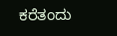ಕರೆತಂದು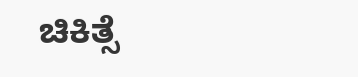ಚಿಕಿತ್ಸೆ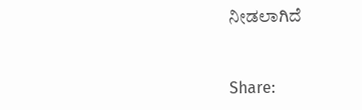ನೀಡಲಾಗಿದೆ


Share: